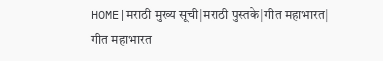HOME|मराठी मुख्य सूची|मराठी पुस्तके|गीत महाभारत|
गीत महाभारत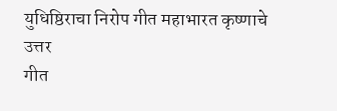युधिष्ठिराचा निरोप गीत महाभारत कृष्णाचे उत्तर
गीत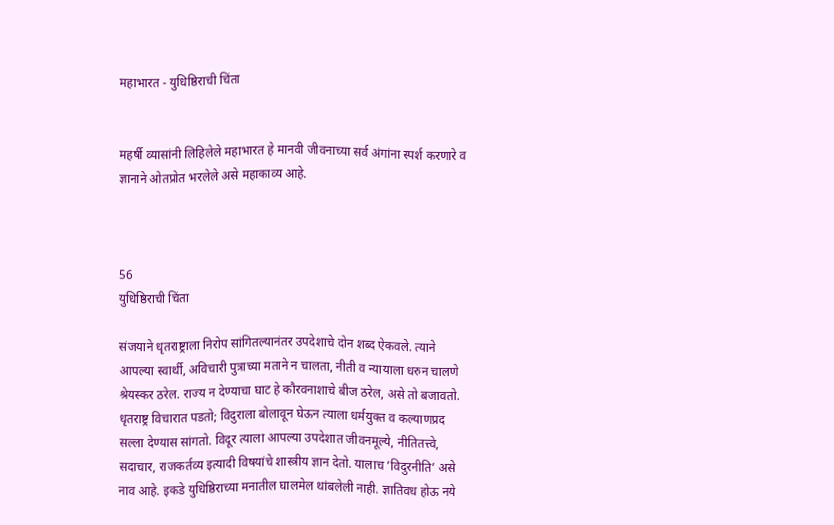महाभारत - युधिष्ठिराची चिंता


महर्षी व्यासांनी लिहिलेले महाभारत हे मानवी जीवनाच्या सर्व अंगांना स्पर्श करणारे व ज्ञानाने ओतप्रोत भरलेले असे महाकाव्य आहे.



56
युधिष्ठिराची चिंता

संजयाने धृतराष्ट्राला निरोप सांगितल्यानंतर उपदेशाचे दोन शब्द ऐकवले. त्याने आपल्या स्वार्थी, अविचारी पुत्राच्या मताने न चालता, नीती व न्यायाला धरुन चालणे श्रेयस्कर ठरेल. राज्य न देण्याचा घाट हे कौरवनाशाचे बीज ठरेल, असे तो बजावतो. धृतराष्ट्र विचारात पडतो; विदुराला बोलावून घेऊन त्याला धर्मयुक्‍त व कल्याणप्रद सल्ला देण्यास सांगतो. विदूर त्याला आपल्या उपदेशात जीवनमूल्ये, नीतितत्त्वे, सदाचार, राजकर्तव्य इत्यादी विषयांचे शास्त्रीय ज्ञान देतो. यालाच ’विदुरनीति’ असे नाव आहे. इकडे युधिष्ठिराच्या मनातील घालमेल थांबलेली नाही. ज्ञातिवध होऊ नये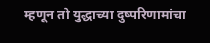म्हणून तो युद्धाच्या दुष्परिणामांचा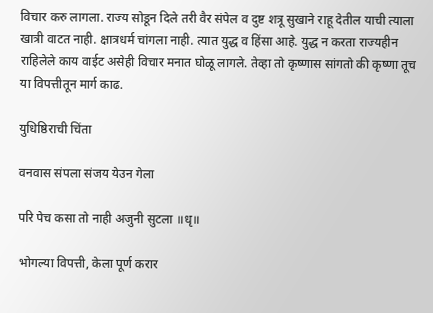विचार करु लागला. राज्य सोडून दिले तरी वैर संपेल व दुष्ट शत्रू सुखाने राहू देतील याची त्याला खात्री वाटत नाही. क्षात्रधर्म चांगला नाही. त्यात युद्ध व हिंसा आहे. युद्ध न करता राज्यहीन राहिलेले काय वाईट असेही विचार मनात घोळू लागले. तेव्हा तो कृष्णास सांगतो की कृष्णा तूच या विपत्तीतून मार्ग काढ.

युधिष्ठिराची चिंता

वनवास संपला संजय येउन गेला

परि पेच कसा तो नाही अजुनी सुटला ॥धृ॥

भोगल्या विपत्ती, केला पूर्ण करार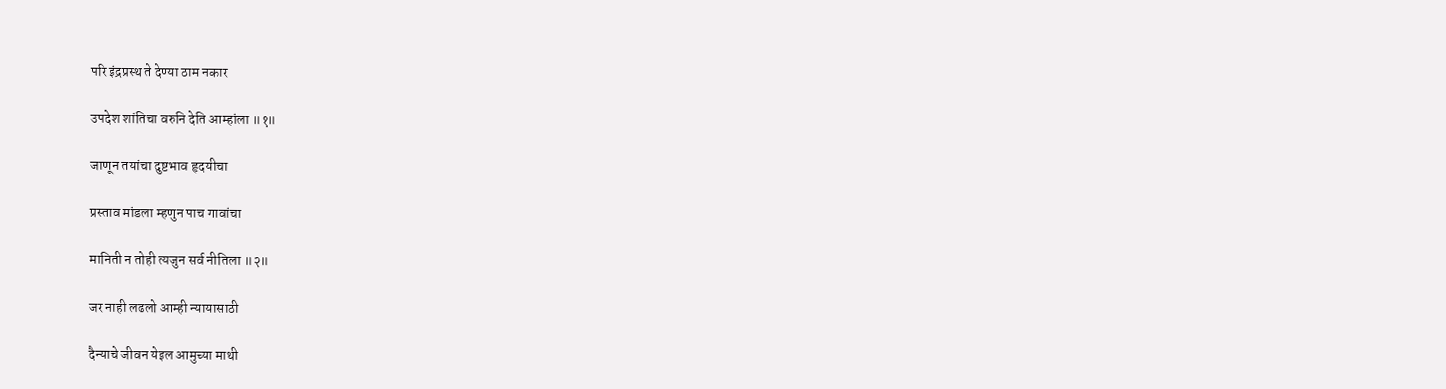परि इंद्रप्रस्थ ते देण्या ठाम नकार

उपदेश शांतिचा वरुनि देति आम्हांला ॥१॥

जाणून तयांचा दुष्टभाव हृदयीचा

प्रस्ताव मांडला म्हणुन पाच गावांचा

मानिती न तोही त्यजुन सर्व नीतिला ॥२॥

जर नाही लढलो आम्ही न्यायासाठी

दैन्याचे जीवन येइल आमुच्या माथी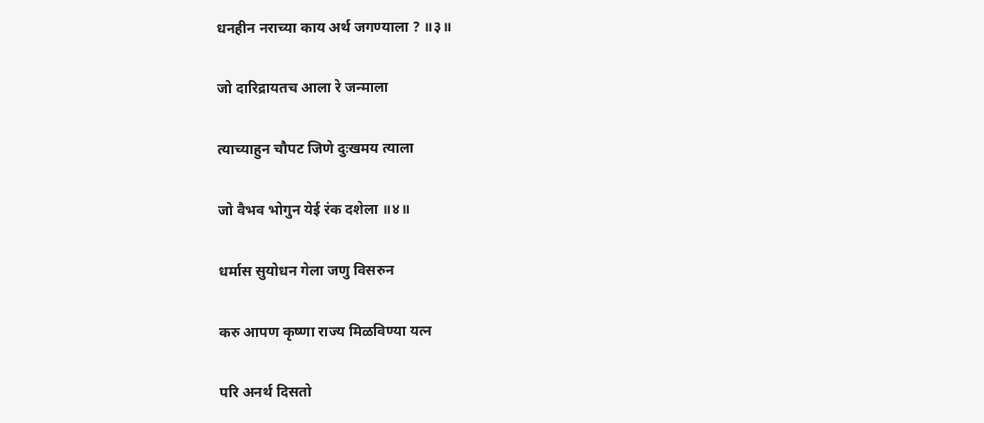धनहीन नराच्या काय अर्थ जगण्याला ? ॥३॥

जो दारिद्रायतच आला रे जन्माला

त्याच्याहुन चौपट जिणे दुःखमय त्याला

जो वैभव भोगुन येई रंक दशेला ॥४॥

धर्मास सुयोधन गेला जणु विसरुन

करु आपण कृष्णा राज्य मिळविण्या यत्‍न

परि अनर्थ दिसतो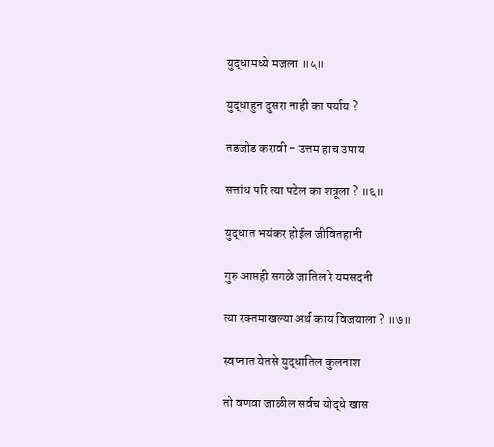युद्धामध्ये मजला ॥५॥

युद्धाहुन दुसरा नाही का पर्याय ?

तडजोड करावी - उत्तम हाच उपाय

सत्तांध परि त्या पटेल का शत्रूला ? ॥६॥

युद्धात भयंकर होईल जीवितहानी

गुरु आप्तही सगळे जातिल रे यमसदनी

त्या रक्‍तमाखल्या अर्थ काय विजयाला ? ॥७॥

स्वप्‍नात येतसे युद्धातिल कुलनाश

तो वणवा जाळील सर्वच योद्धे खास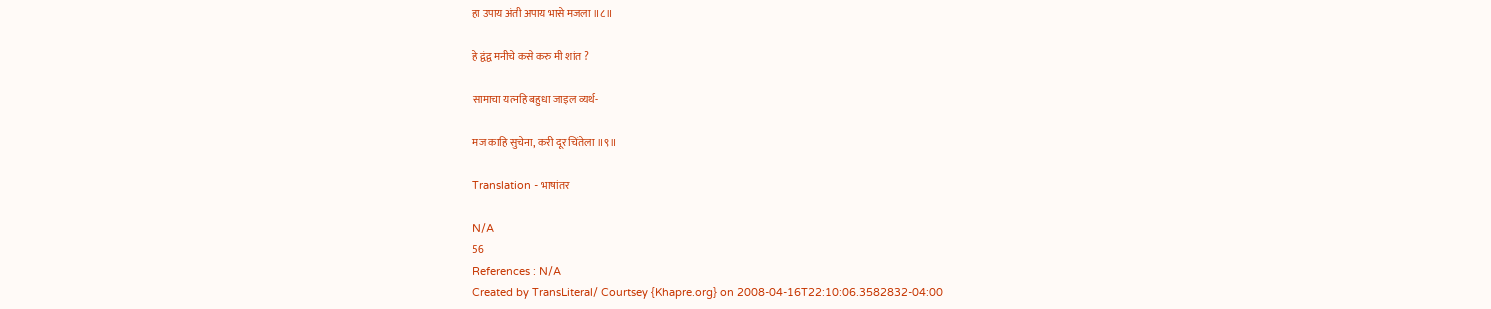हा उपाय अंती अपाय भासे मजला ॥८॥

हे द्वंद्व मनीचे कसे करु मी शांत ?

सामाचा यत्‍नहि बहुधा जाइल व्यर्थ-

मज काहि सुचेना, करी दूर चिंतेला ॥९॥

Translation - भाषांतर

N/A
56
References : N/A
Created by TransLiteral/ Courtsey {Khapre.org} on 2008-04-16T22:10:06.3582832-04:00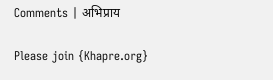Comments | अभिप्राय

Please join {Khapre.org}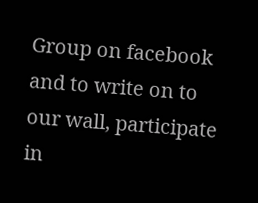Group on facebook and to write on to our wall, participate in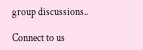group discussions..

Connect to us